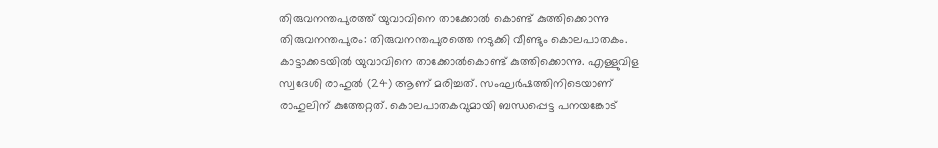തിരുവനന്തപുരത്ത് യുവാവിനെ താക്കോൽ കൊണ്ട് കുത്തിക്കൊന്നു
തിരുവനന്തപുരം: തിരുവനന്തപുരത്തെ നടുക്കി വീണ്ടും കൊലപാതകം. കാട്ടാക്കടയിൽ യുവാവിനെ താക്കോൽകൊണ്ട് കുത്തിക്കൊന്നു. എള്ളുവിള സ്വദേശി രാഹുൽ (24) ആണ് മരിച്ചത്. സംഘർഷത്തിനിടെയാണ് രാഹുലിന് കുത്തേറ്റത്. കൊലപാതകവുമായി ബന്ധപ്പെട്ട പനയങ്കോട്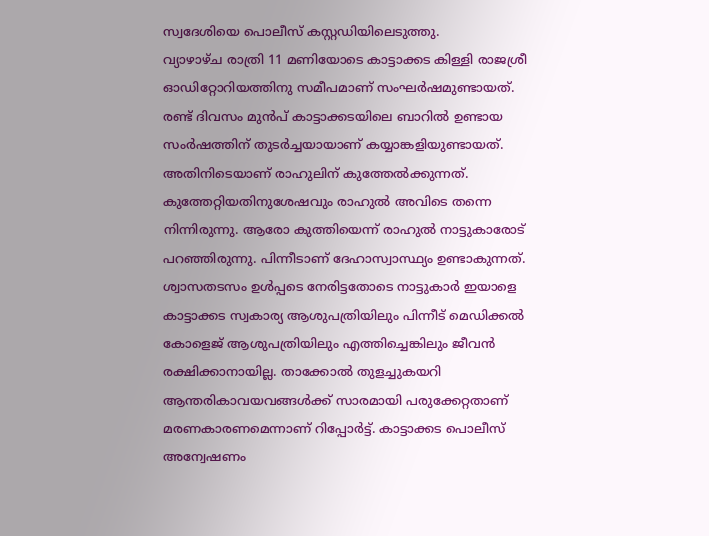സ്വദേശിയെ പൊലീസ് കസ്റ്റഡിയിലെടുത്തു.
വ്യാഴാഴ്ച രാത്രി 11 മണിയോടെ കാട്ടാക്കട കിള്ളി രാജശ്രീ ഓഡിറ്റോറിയത്തിനു സമീപമാണ് സംഘർഷമുണ്ടായത്. രണ്ട് ദിവസം മുൻപ് കാട്ടാക്കടയിലെ ബാറിൽ ഉണ്ടായ സംർഷത്തിന് തുടർച്ചയായാണ് കയ്യാങ്കളിയുണ്ടായത്. അതിനിടെയാണ് രാഹുലിന് കുത്തേൽക്കുന്നത്. കുത്തേറ്റിയതിനുശേഷവും രാഹുൽ അവിടെ തന്നെ നിന്നിരുന്നു. ആരോ കുത്തിയെന്ന് രാഹുൽ നാട്ടുകാരോട് പറഞ്ഞിരുന്നു. പിന്നീടാണ് ദേഹാസ്വാസ്ഥ്യം ഉണ്ടാകുന്നത്.
ശ്വാസതടസം ഉൾപ്പടെ നേരിട്ടതോടെ നാട്ടുകാർ ഇയാളെ കാട്ടാക്കട സ്വകാര്യ ആശുപത്രിയിലും പിന്നീട് മെഡിക്കൽ കോളെജ് ആശുപത്രിയിലും എത്തിച്ചെങ്കിലും ജീവൻ രക്ഷിക്കാനായില്ല. താക്കോൽ തുളച്ചുകയറി ആന്തരികാവയവങ്ങൾക്ക് സാരമായി പരുക്കേറ്റതാണ് മരണകാരണമെന്നാണ് റിപ്പോർട്ട്. കാട്ടാക്കട പൊലീസ് അന്വേഷണം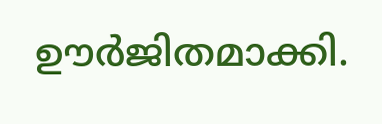ഊർജിതമാക്കി.